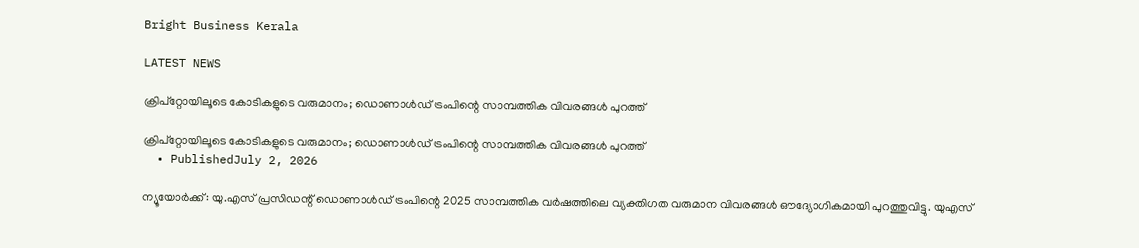Bright Business Kerala

LATEST NEWS

ക്രിപ്റ്റോയിലൂടെ കോടികളുടെ വരുമാനം; ഡൊണാൾഡ് ട്രംപിന്റെ സാമ്പത്തിക വിവരങ്ങൾ പുറത്ത്

ക്രിപ്റ്റോയിലൂടെ കോടികളുടെ വരുമാനം; ഡൊണാൾഡ് ട്രംപിന്റെ സാമ്പത്തിക വിവരങ്ങൾ പുറത്ത്
  • PublishedJuly 2, 2026

ന്യൂയോർക്ക്‌: യു.എസ്‌ പ്രസിഡന്റ് ഡൊണാൾഡ് ട്രംപിന്റെ 2025 സാമ്പത്തിക വർഷത്തിലെ വ്യക്തിഗത വരുമാന വിവരങ്ങൾ ഔദ്യോഗികമായി പുറത്തുവിട്ടു. യുഎസ്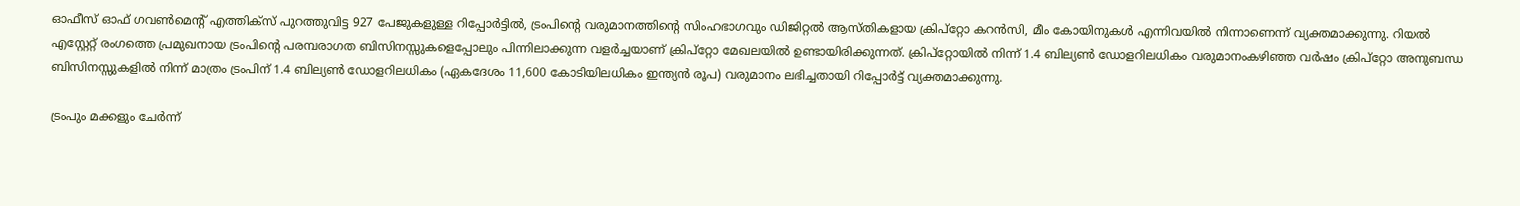ഓഫീസ് ഓഫ് ഗവൺമെന്റ് എത്തിക്‌സ് പുറത്തുവിട്ട 927 പേജുകളുള്ള റിപ്പോർട്ടിൽ, ട്രംപിന്റെ വരുമാനത്തിന്റെ സിംഹഭാഗവും ഡിജിറ്റൽ ആസ്തികളായ ക്രിപ്റ്റോ കറൻസി, മീം കോയിനുകൾ എന്നിവയിൽ നിന്നാണെന്ന് വ്യക്തമാക്കുന്നു. റിയൽ എസ്റ്റേറ്റ് രംഗത്തെ പ്രമുഖനായ ട്രംപിന്റെ പരമ്പരാഗത ബിസിനസ്സുകളെപ്പോലും പിന്നിലാക്കുന്ന വളർച്ചയാണ് ക്രിപ്റ്റോ മേഖലയിൽ ഉണ്ടായിരിക്കുന്നത്. ക്രിപ്റ്റോയിൽ നിന്ന് 1.4 ബില്യൺ ഡോളറിലധികം വരുമാനംകഴിഞ്ഞ വർഷം ക്രിപ്റ്റോ അനുബന്ധ ബിസിനസ്സുകളിൽ നിന്ന് മാത്രം ട്രംപിന് 1.4 ബില്യൺ ഡോളറിലധികം (ഏകദേശം 11,600 കോടിയിലധികം ഇന്ത്യൻ രൂപ) വരുമാനം ലഭിച്ചതായി റിപ്പോർട്ട് വ്യക്തമാക്കുന്നു.

ട്രംപും മക്കളും ചേർന്ന്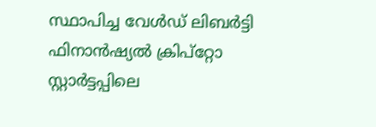സ്ഥാപിച്ച വേൾഡ് ലിബർട്ടി ഫിനാൻഷ്യൽ ക്രിപ്റ്റോ സ്റ്റാർട്ടപ്പിലെ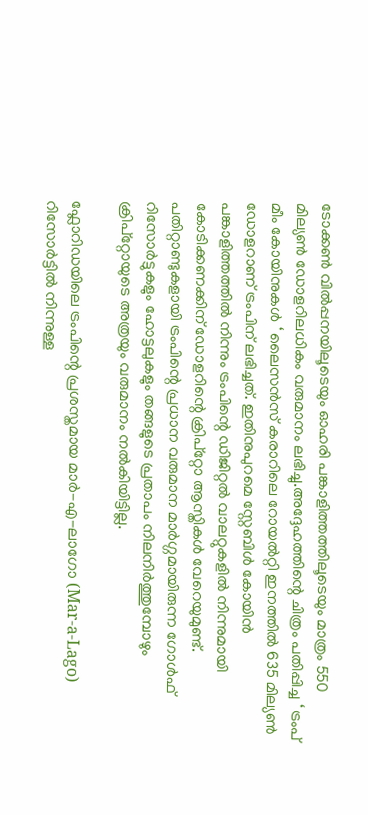ടോക്കൺ വിൽപ്പനയിലൂടെയും ഓഹരി പങ്കാളിത്തത്തിലൂടെയും മാത്രം 550 മില്യൺ ഡോളറിലധികം വരുമാനം ലഭിച്ചു.അദ്ദേഹത്തിന്റെ ചിത്രം പതിപ്പിച്ച ‘ ട്രംപ് മീം കോയിനുകൾ ‘ ലൈസൻസ് കരാറിലെ റോയൽറ്റി ഇനത്തിൽ 635 മില്യൺ ഡോളറാണ് ട്രംപിന് ലഭിച്ചത്. ഇതിനുപുറമെ സ്റ്റേബിൾ കോയിൻ പങ്കാളിത്തത്തിൽ നിന്നും ട്രംപിന്റെ ഡിജിറ്റൽ വാലറ്റുകളിൽ നിന്നുമായി കോടിക്കണക്കിന് ഡോളറിന്റെ ക്രിപ്റ്റോ ആസ്തികൾ വേറെയുമുണ്ട്. പതിറ്റാണ്ടുകളായി ട്രംപിന്റെ പ്രധാന വരുമാന മാർഗ്ഗമായിരുന്ന ഗോൾഫ് റിസോർട്ടുകളും ഹോട്ടലുകളും തങ്ങളുടെ പ്രതാപം നിലനിർത്തുമ്പോഴും ക്രിപ്റ്റോയുടെ അത്രയും വരുമാനം നൽകിയിട്ടില്ല.

ഫ്ലോറിഡയിലെ ട്രംപിന്റെ പ്രശസ്തമായ മാർ-എ-ലാഗോ (Mar-a-Lago) റിസോർട്ടിൽ നിന്നുള്ള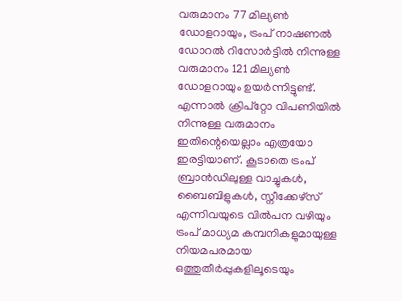വരുമാനം 77 മില്യൺ ഡോളറായും, ട്രംപ് നാഷണൽ ഡോറൽ റിസോർട്ടിൽ നിന്നുള്ള വരുമാനം 121 മില്യൺ ഡോളറായും ഉയർന്നിട്ടുണ്ട്. എന്നാൽ ക്രിപ്റ്റോ വിപണിയിൽ നിന്നുള്ള വരുമാനം ഇതിന്റെയെല്ലാം എത്രയോ ഇരട്ടിയാണ്. കൂടാതെ ട്രംപ് ബ്രാൻഡിലുള്ള വാച്ചുകൾ, ബൈബിളുകൾ, സ്നീക്കേഴ്സ് എന്നിവയുടെ വിൽപന വഴിയും ട്രംപ് മാധ്യമ കമ്പനികളുമായുള്ള നിയമപരമായ ഒത്തുതീർപ്പുകളിലൂടെയും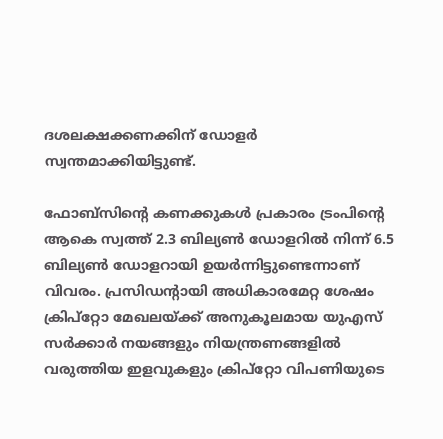ദശലക്ഷക്കണക്കിന് ഡോളർ സ്വന്തമാക്കിയിട്ടുണ്ട്.

ഫോബ്‌സിന്റെ കണക്കുകൾ പ്രകാരം ട്രംപിന്റെ ആകെ സ്വത്ത് 2.3 ബില്യൺ ഡോളറിൽ നിന്ന് 6.5 ബില്യൺ ഡോളറായി ഉയർന്നിട്ടുണ്ടെന്നാണ് വിവരം. പ്രസിഡന്റായി അധികാരമേറ്റ ശേഷം ക്രിപ്റ്റോ മേഖലയ്ക്ക് അനുകൂലമായ യുഎസ് സർക്കാർ നയങ്ങളും നിയന്ത്രണങ്ങളിൽ വരുത്തിയ ഇളവുകളും ക്രിപ്റ്റോ വിപണിയുടെ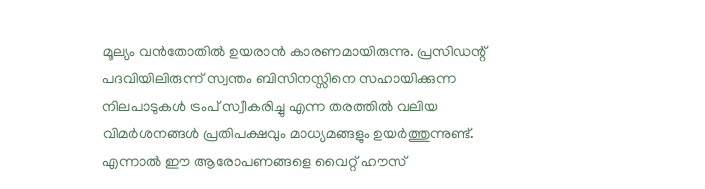മൂല്യം വൻതോതിൽ ഉയരാൻ കാരണമായിരുന്നു. പ്രസിഡന്റ് പദവിയിലിരുന്ന് സ്വന്തം ബിസിനസ്സിനെ സഹായിക്കുന്ന നിലപാടുകൾ ട്രംപ് സ്വീകരിച്ചു എന്ന തരത്തിൽ വലിയ വിമർശനങ്ങൾ പ്രതിപക്ഷവും മാധ്യമങ്ങളും ഉയർത്തുന്നുണ്ട്. എന്നാൽ ഈ ആരോപണങ്ങളെ വൈറ്റ് ഹൗസ്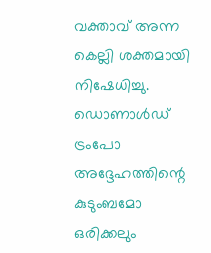വക്താവ് അന്ന കെല്ലി ശക്തമായി നിഷേധിച്ചു. ഡൊണാൾഡ് ട്രംപോ അദ്ദേഹത്തിന്റെ കുടുംബമോ ഒരിക്കലും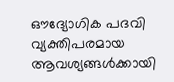ഔദ്യോഗിക പദവി വ്യക്തിപരമായ ആവശ്യങ്ങൾക്കായി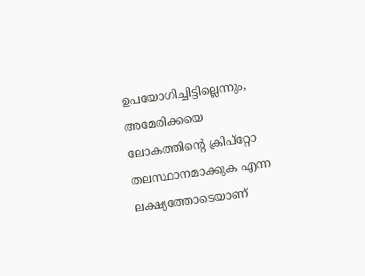ഉപയോഗിച്ചിട്ടില്ലെന്നും, അമേരിക്കയെ ലോകത്തിന്റെ ക്രിപ്റ്റോ തലസ്ഥാനമാക്കുക എന്ന ലക്ഷ്യത്തോടെയാണ്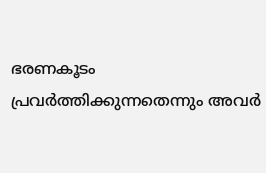ഭരണകൂടം പ്രവർത്തിക്കുന്നതെന്നും അവർ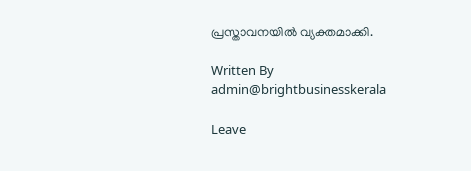പ്രസ്താവനയിൽ വ്യക്തമാക്കി.

Written By
admin@brightbusinesskerala

Leave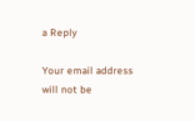a Reply

Your email address will not be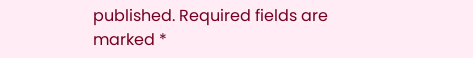published. Required fields are marked *